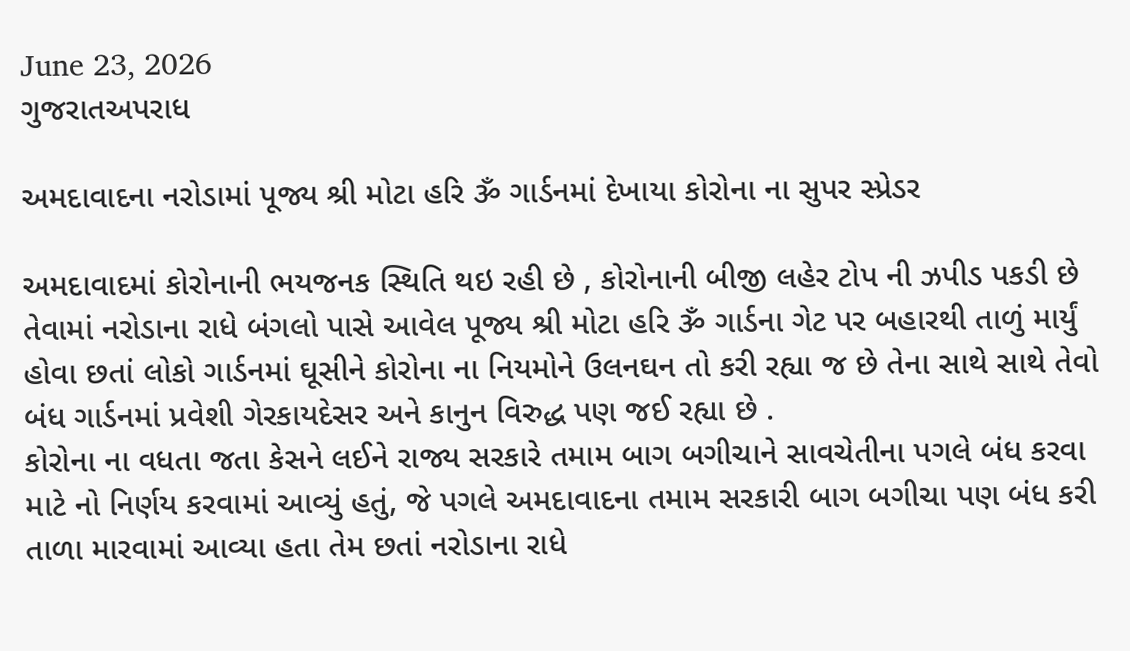June 23, 2026
ગુજરાતઅપરાધ

અમદાવાદના નરોડામાં પૂજ્ય શ્રી મોટા હરિ ૐ ગાર્ડનમાં દેખાયા કોરોના ના સુપર સ્પ્રેડર

અમદાવાદમાં કોરોનાની ભયજનક સ્થિતિ થઇ રહી છે , કોરોનાની બીજી લહેર ટોપ ની ઝપીડ પકડી છે તેવામાં નરોડાના રાધે બંગલો પાસે આવેલ પૂજ્ય શ્રી મોટા હરિ ૐ ગાર્ડના ગેટ પર બહારથી તાળું માર્યું હોવા છતાં લોકો ગાર્ડનમાં ઘૂસીને કોરોના ના નિયમોને ઉલનઘન તો કરી રહ્યા જ છે તેના સાથે સાથે તેવો બંધ ગાર્ડનમાં પ્રવેશી ગેરકાયદેસર અને કાનુન વિરુદ્ધ પણ જઈ રહ્યા છે .
કોરોના ના વધતા જતા કેસને લઈને રાજ્ય સરકારે તમામ બાગ બગીચાને સાવચેતીના પગલે બંધ કરવા માટે નો નિર્ણય કરવામાં આવ્યું હતું, જે પગલે અમદાવાદના તમામ સરકારી બાગ બગીચા પણ બંધ કરી તાળા મારવામાં આવ્યા હતા તેમ છતાં નરોડાના રાધે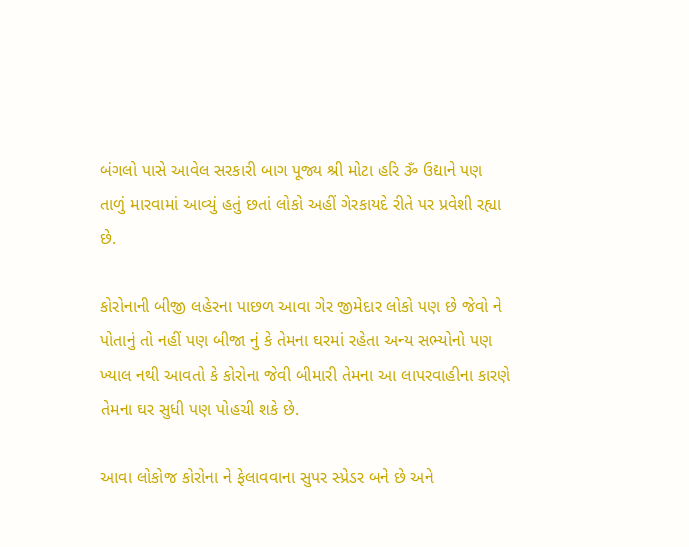બંગલો પાસે આવેલ સરકારી બાગ પૂજ્ય શ્રી મોટા હરિ ૐ ઉદ્યાને પણ તાળું મારવામાં આવ્યું હતું છતાં લોકો અહીં ગેરકાયદે રીતે પર પ્રવેશી રહ્યા છે.

કોરોનાની બીજી લહેરના પાછળ આવા ગેર જીમેદાર લોકો પણ છે જેવો ને પોતાનું તો નહીં પણ બીજા નું કે તેમના ઘરમાં રહેતા અન્ય સભ્યોનો પણ ખ્યાલ નથી આવતો કે કોરોના જેવી બીમારી તેમના આ લાપરવાહીના કારણે તેમના ઘર સુધી પણ પોહચી શકે છે.

આવા લોકોજ કોરોના ને ફેલાવવાના સુપર સ્પ્રેડર બને છે અને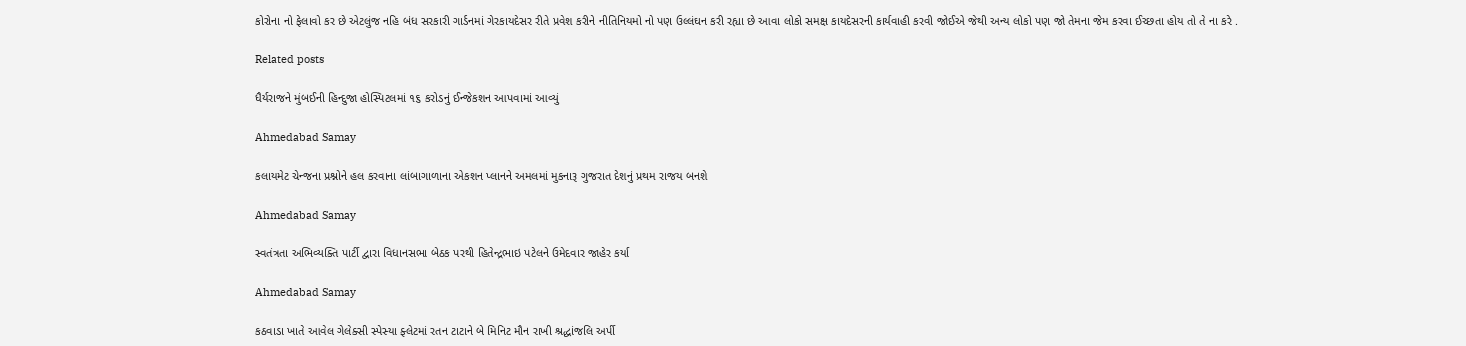કોરોના નો ફેલાવો કર છે એટલુંજ નહિ બંધ સરકારી ગાર્ડનમાં ગેરકાયદેસર રીતે પ્રવેશ કરીને નીતિનિયમો નો પણ ઉલ્લંઘન કરી રહ્યા છે આવા લોકો સમક્ષ કાયદેસરની કાર્યવાહી કરવી જોઈએ જેથી અન્ય લોકો પણ જો તેમના જેમ કરવા ઈચ્છતા હોય તો તે ના કરે .

Related posts

ધૈર્યરાજને મુંબઈની હિન્દુજા હોસ્પિટલમાં ૧૬ કરોડનું ઈન્જેકશન આપવામાં આવ્યું

Ahmedabad Samay

કલાયમેટ ચેન્જના પ્રશ્નોને હલ કરવાના લાંબાગાળાના એકશન પ્લાનને અમલમાં મુકનારૂ ગુજરાત દેશનું પ્રથમ રાજય બનશે

Ahmedabad Samay

સ્વતંત્રતા અભિવ્યક્તિ પાર્ટી દ્વારા વિધાનસભા બેઠક પરથી હિતેન્દ્રભાઇ પટેલને ઉમેદવાર જાહેર કર્યા

Ahmedabad Samay

કઠવાડા ખાતે આવેલ ગેલેક્સી સ્પેસ્યા ફ્લેટમાં રતન ટાટાને બે મિનિટ મૌન રાખી શ્રદ્ધાંજલિ અર્પી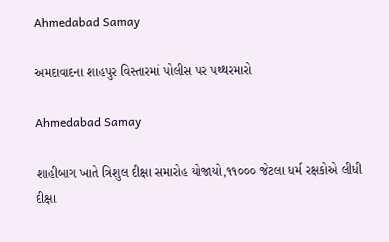Ahmedabad Samay

અમદાવાદના શાહપુર વિસ્તારમાં પોલીસ પર પથ્થરમારો

Ahmedabad Samay

શાહીબાગ ખાતે ત્રિશુલ દીક્ષા સમારોહ યોજાયો,૧૧૦૦૦ જેટલા ધર્મ રક્ષકોએ લીધી દીક્ષા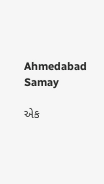Ahmedabad Samay

એક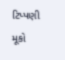ટિપ્પણી મૂકો